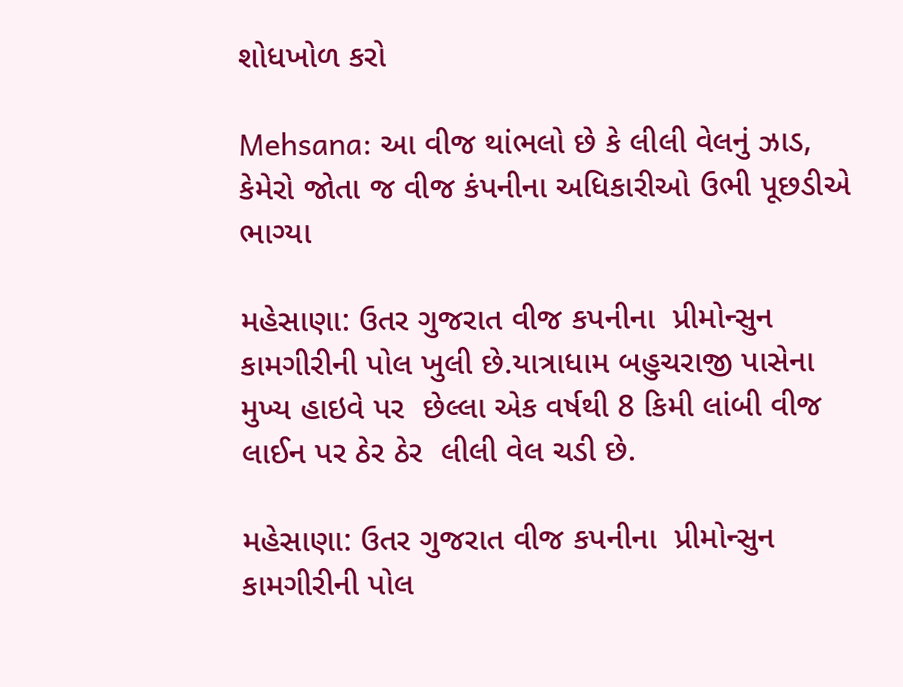શોધખોળ કરો

Mehsana: આ વીજ થાંભલો છે કે લીલી વેલનું ઝાડ, કેમેરો જોતા જ વીજ કંપનીના અધિકારીઓ ઉભી પૂછડીએ ભાગ્યા

મહેસાણા: ઉતર ગુજરાત વીજ કપનીના  પ્રીમોન્સુન  કામગીરીની પોલ ખુલી છે.યાત્રાધામ બહુચરાજી પાસેના મુખ્ય હાઇવે પર  છેલ્લા એક વર્ષથી 8 કિમી લાંબી વીજ લાઈન પર ઠેર ઠેર  લીલી વેલ ચડી છે.

મહેસાણા: ઉતર ગુજરાત વીજ કપનીના  પ્રીમોન્સુન  કામગીરીની પોલ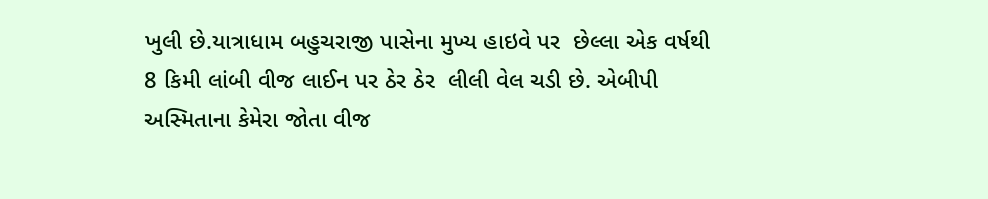ખુલી છે.યાત્રાધામ બહુચરાજી પાસેના મુખ્ય હાઇવે પર  છેલ્લા એક વર્ષથી 8 કિમી લાંબી વીજ લાઈન પર ઠેર ઠેર  લીલી વેલ ચડી છે. એબીપી અસ્મિતાના કેમેરા જોતા વીજ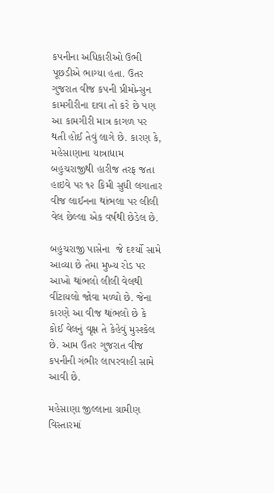કપનીના અધિકારીઓ ઉભી પૂછડીએ ભાગ્યા હતા. ઉતર ગુજરાત વીજ કપની પ્રીમોન્સુન કામગીરીના દાવા તો કરે છે પણ આ કામગીરી માત્ર કાગળ પર થતી હોઈ તેવું લાગે છે. કારણ કે, મહેસાણાના યાત્રાધામ  બહુચરાજીથી હારીજ તરફ જતા હાઇવે પર ૧૨ કિમી સુધી લગાતાર વીજ લાઈનના થાંભલા પર લીલી વેલ છેલ્લા એક વર્ષથી છેડેલ છે.

બહુચરાજી પાસેના  જે દર્શ્યો સામે આવ્યા છે તેમા મુખ્ય રોડ પર આખો થાંભલો લીલી વેલથી વીંટાયલો જોવા મળ્યો છે. જેના કારણે આ વીજ થાંભલો છે કે  કોઈ વેલનું વૃક્ષ તે કેહેવું મુસ્શ્કેલ છે. આમ ઉતર ગુજરાત વીજ કપનીની ગંભીર લાપરવાહી સામે આવી છે.

મહેસાણા જીલ્લાના ગ્રામીણ વિસ્તારમાં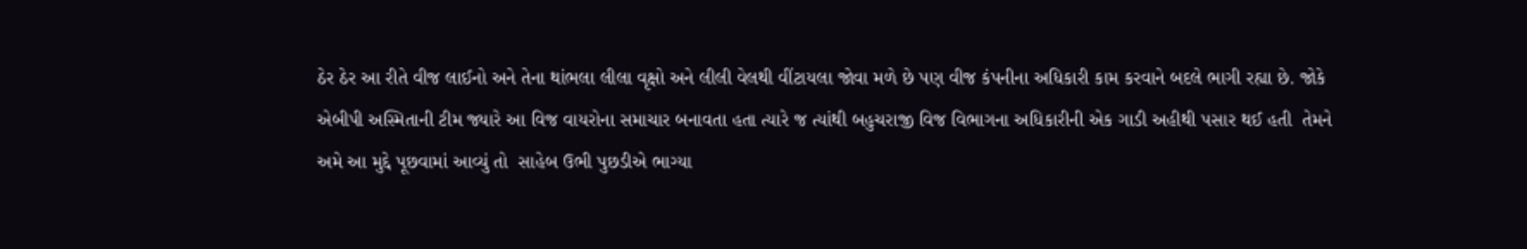ઠેર ઠેર આ રીતે વીજ લાઈનો અને તેના થાંભલા લીલા વૃક્ષો અને લીલી વેલથી વીંટાયલા જોવા મળે છે પણ વીજ કંપનીના અધિકારી કામ કરવાને બદલે ભાગી રહ્યા છે. જોકે એબીપી અસ્મિતાની ટીમ જ્યારે આ વિજ વાયરોના સમાચાર બનાવતા હતા ત્યારે જ ત્યાંથી બહુચરાજી વિજ વિભાગના અધિકારીની એક ગાડી અહીથી પસાર થઈ હતી  તેમને અમે આ મુદ્દે પૂછવામાં આવ્યું તો  સાહેબ ઉભી પુછડીએ ભાગ્યા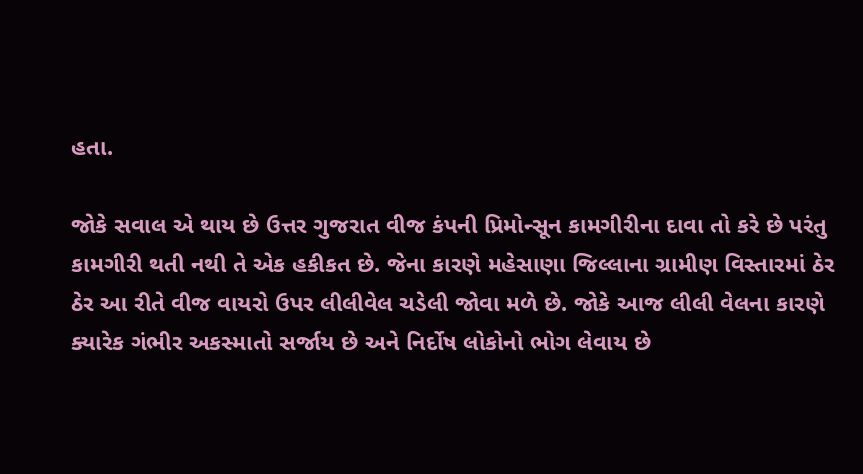હતા.

જોકે સવાલ એ થાય છે ઉત્તર ગુજરાત વીજ કંપની પ્રિમોન્સૂન કામગીરીના દાવા તો કરે છે પરંતુ કામગીરી થતી નથી તે એક હકીકત છે. જેના કારણે મહેસાણા જિલ્લાના ગ્રામીણ વિસ્તારમાં ઠેર ઠેર આ રીતે વીજ વાયરો ઉપર લીલીવેલ ચડેલી જોવા મળે છે. જોકે આજ લીલી વેલના કારણે ક્યારેક ગંભીર અકસ્માતો સર્જાય છે અને નિર્દોષ લોકોનો ભોગ લેવાય છે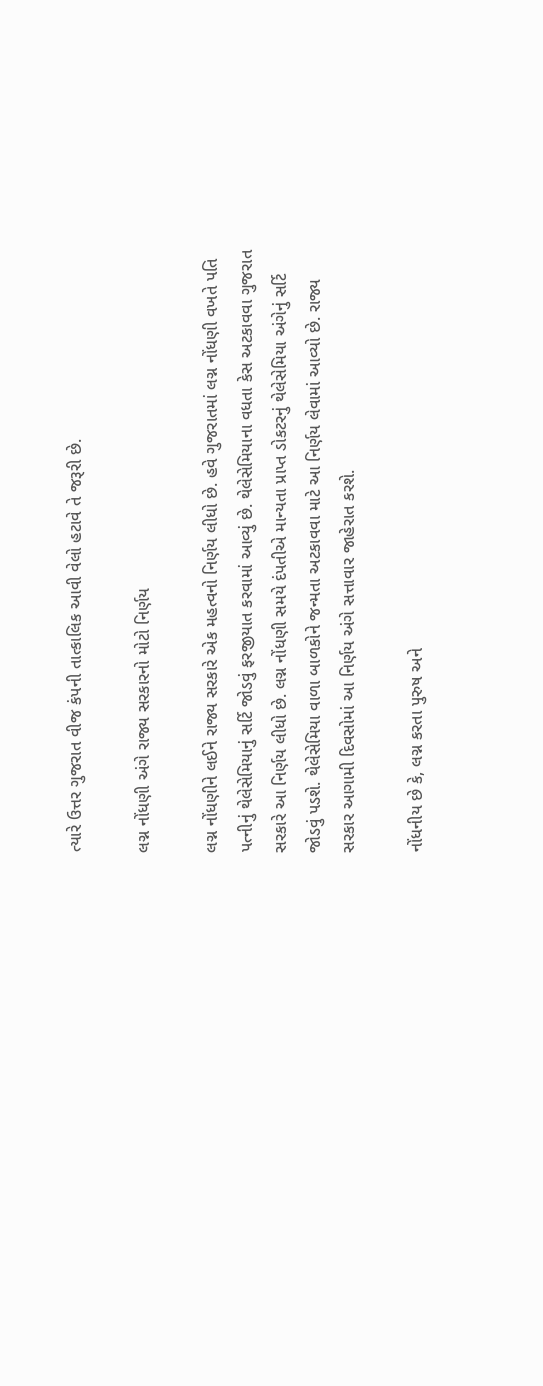ત્યારે ઉત્તર ગુજરાત વીજ કંપની તાત્કાલિક આવી વેલો હટાવે તે જરૂરી છે.

લગ્ન નોંધણી અંગે રાજ્ય સરકારનો મોટો નિર્ણય

લગ્ન નોંધણીને લઈને રાજ્ય સરકારે એક મહત્વનો નિર્ણય લીધો છે. હવે ગુજરાતમાં લગ્ન નોંધણી વખતે પતિ પત્નીનું થેલેસેમિયાનું સર્ટિ જોડવું ફરજીયાત કરવામાં આવ્યું છે. થેલેસેમિયાના વધતા કેસ અટકાવવા ગુજરાત સરકારે આ નિર્ણય લીધો છે. લગ્ન નોંધણી સમયે દંપતીએ માન્યતા પ્રાપ્ત ડોકટરનું થેલેસેમિયા અંગેનું સર્ટિ જોડવું પડશે. થેલેસેમિયા વાળા બાળકોને જન્મતા અટકાવવા માટે આ નિર્ણય લેવામાં આવ્યો છે. રાજ્ય સરકાર આગામી દિવસોમાં આ નિર્ણય અંગે સત્તાવાર જાહેરાત કરશે.

નોંધનીય છે કે, લગ્ન કરતા પુરુષ અને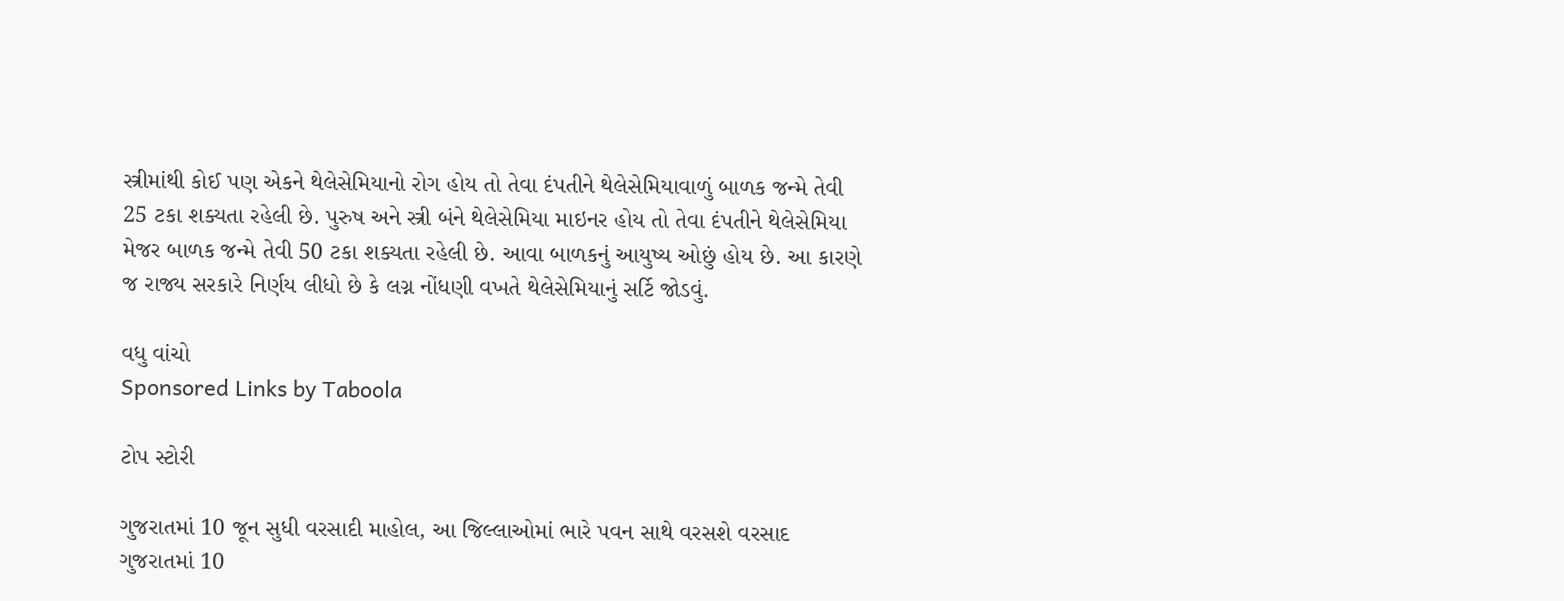સ્ત્રીમાંથી કોઈ પણ એકને થેલેસેમિયાનો રોગ હોય તો તેવા દંપતીને થેલેસેમિયાવાળું બાળક જન્મે તેવી 25 ટકા શક્યતા રહેલી છે. પુરુષ અને સ્ત્રી બંને થેલેસેમિયા માઇનર હોય તો તેવા દંપતીને થેલેસેમિયા મેજર બાળક જન્મે તેવી 50 ટકા શક્યતા રહેલી છે. આવા બાળકનું આયુષ્ય ઓછું હોય છે. આ કારણે જ રાજ્ય સરકારે નિર્ણય લીધો છે કે લગ્ન નોંધણી વખતે થેલેસેમિયાનું સર્ટિ જોડવું.

વધુ વાંચો
Sponsored Links by Taboola

ટોપ સ્ટોરી

ગુજરાતમાં 10 જૂન સુધી વરસાદી માહોલ, આ જિલ્લાઓમાં ભારે પવન સાથે વરસશે વરસાદ
ગુજરાતમાં 10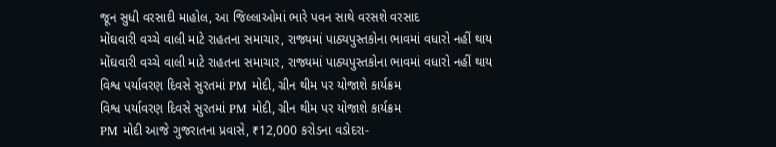જૂન સુધી વરસાદી માહોલ, આ જિલ્લાઓમાં ભારે પવન સાથે વરસશે વરસાદ
મોંઘવારી વચ્ચે વાલી માટે રાહતના સમાચાર, રાજ્યમાં પાઠ્યપુસ્તકોના ભાવમાં વધારો નહીં થાય
મોંઘવારી વચ્ચે વાલી માટે રાહતના સમાચાર, રાજ્યમાં પાઠ્યપુસ્તકોના ભાવમાં વધારો નહીં થાય
વિશ્વ પર્યાવરણ દિવસે સુરતમાં PM મોદી, ગ્રીન થીમ પર યોજાશે કાર્યક્રમ
વિશ્વ પર્યાવરણ દિવસે સુરતમાં PM મોદી, ગ્રીન થીમ પર યોજાશે કાર્યક્રમ
PM મોદી આજે ગુજરાતના પ્રવાસે, ₹12,000 કરોડના વડોદરા-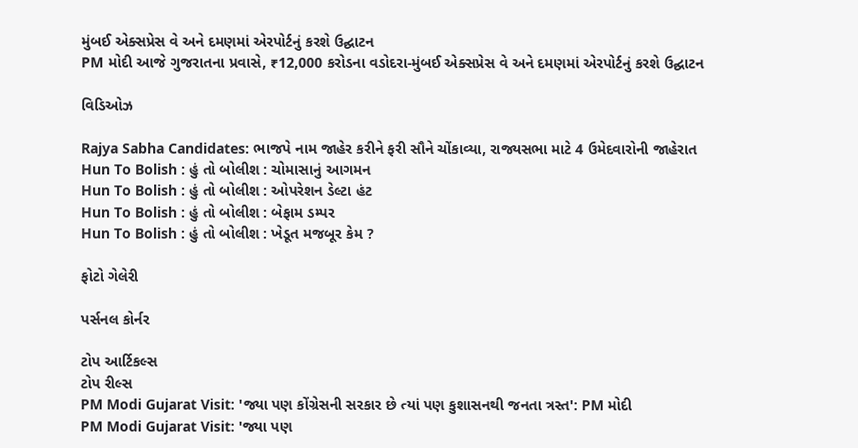મુંબઈ એક્સપ્રેસ વે અને દમણમાં એરપોર્ટનું કરશે ઉદ્ઘાટન
PM મોદી આજે ગુજરાતના પ્રવાસે, ₹12,000 કરોડના વડોદરા-મુંબઈ એક્સપ્રેસ વે અને દમણમાં એરપોર્ટનું કરશે ઉદ્ઘાટન

વિડિઓઝ

Rajya Sabha Candidates: ભાજપે નામ જાહેર કરીને ફરી સૌને ચોંકાવ્યા, રાજ્યસભા માટે 4 ઉમેદવારોની જાહેરાત
Hun To Bolish : હું તો બોલીશ : ચોમાસાનું આગમન
Hun To Bolish : હું તો બોલીશ : ઓપરેશન ડેલ્ટા હંટ
Hun To Bolish : હું તો બોલીશ : બેફામ ડમ્પર
Hun To Bolish : હું તો બોલીશ : ખેડૂત મજબૂર કેમ ?

ફોટો ગેલેરી

પર્સનલ કોર્નર

ટોપ આર્ટિકલ્સ
ટોપ રીલ્સ
PM Modi Gujarat Visit: 'જ્યા પણ કોંગ્રેસની સરકાર છે ત્યાં પણ કુશાસનથી જનતા ત્રસ્ત': PM મોદી
PM Modi Gujarat Visit: 'જ્યા પણ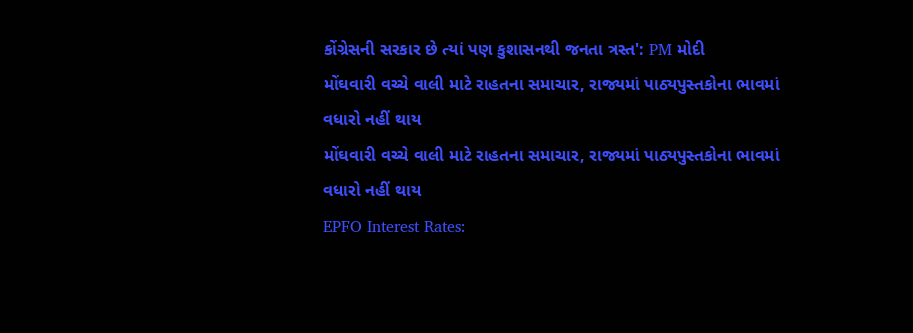કોંગ્રેસની સરકાર છે ત્યાં પણ કુશાસનથી જનતા ત્રસ્ત': PM મોદી
મોંઘવારી વચ્ચે વાલી માટે રાહતના સમાચાર, રાજ્યમાં પાઠ્યપુસ્તકોના ભાવમાં વધારો નહીં થાય
મોંઘવારી વચ્ચે વાલી માટે રાહતના સમાચાર, રાજ્યમાં પાઠ્યપુસ્તકોના ભાવમાં વધારો નહીં થાય
EPFO Interest Rates: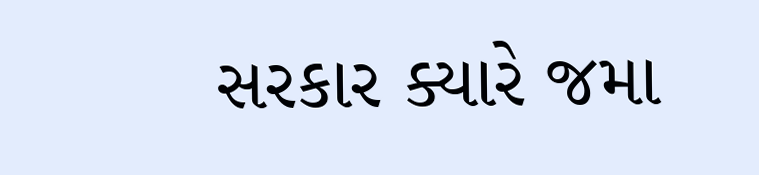સરકાર ક્યારે જમા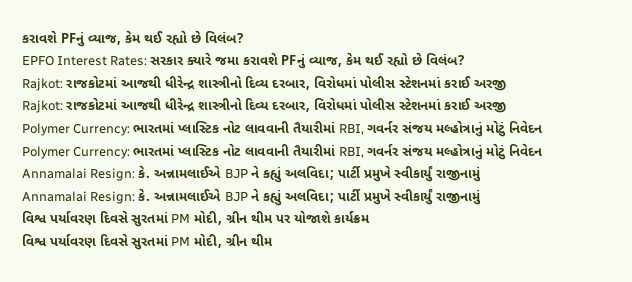કરાવશે PFનું વ્યાજ, કેમ થઈ રહ્યો છે વિલંબ?
EPFO Interest Rates: સરકાર ક્યારે જમા કરાવશે PFનું વ્યાજ, કેમ થઈ રહ્યો છે વિલંબ?
Rajkot: રાજકોટમાં આજથી ધીરેન્દ્ર શાસ્ત્રીનો દિવ્ય દરબાર, વિરોધમાં પોલીસ સ્ટેશનમાં કરાઈ અરજી
Rajkot: રાજકોટમાં આજથી ધીરેન્દ્ર શાસ્ત્રીનો દિવ્ય દરબાર, વિરોધમાં પોલીસ સ્ટેશનમાં કરાઈ અરજી
Polymer Currency: ભારતમાં પ્લાસ્ટિક નોટ લાવવાની તૈયારીમાં RBI, ગવર્નર સંજય મલ્હોત્રાનું મોટું નિવેદન
Polymer Currency: ભારતમાં પ્લાસ્ટિક નોટ લાવવાની તૈયારીમાં RBI, ગવર્નર સંજય મલ્હોત્રાનું મોટું નિવેદન
Annamalai Resign: કે. અન્નામલાઈએ BJP ને કહ્યું અલવિદા; પાર્ટી પ્રમુખે સ્વીકાર્યું રાજીનામું
Annamalai Resign: કે. અન્નામલાઈએ BJP ને કહ્યું અલવિદા; પાર્ટી પ્રમુખે સ્વીકાર્યું રાજીનામું
વિશ્વ પર્યાવરણ દિવસે સુરતમાં PM મોદી, ગ્રીન થીમ પર યોજાશે કાર્યક્રમ
વિશ્વ પર્યાવરણ દિવસે સુરતમાં PM મોદી, ગ્રીન થીમ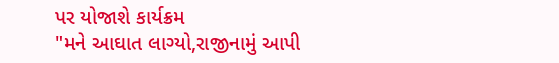પર યોજાશે કાર્યક્રમ
"મને આઘાત લાગ્યો,રાજીનામું આપી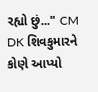રહ્યો છું..." CM DK શિવકુમારને કોણે આપ્યો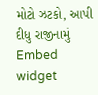મોટો ઝટકો, આપી દીધુ રાજીનામું
Embed widget